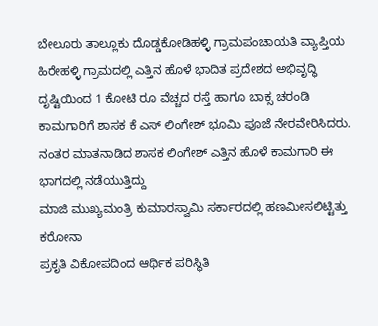ಬೇಲೂರು ತಾಲ್ಲೂಕು ದೊಡ್ಡಕೋಡಿಹಳ್ಳಿ ಗ್ರಾಮಪಂಚಾಯತಿ ವ್ಯಾಪ್ತಿಯ ಹಿರೇಹಳ್ಳಿ ಗ್ರಾಮದಲ್ಲಿ ಎತ್ತಿನ ಹೊಳೆ ಭಾದಿತ ಪ್ರದೇಶದ ಅಭಿವೃದ್ಧಿ ದೃಷ್ಟಿಯಿಂದ 1 ಕೋಟಿ ರೂ ವೆಚ್ಚದ ರಸ್ತೆ ಹಾಗೂ ಬಾಕ್ಸ ಚರಂಡಿ ಕಾಮಗಾರಿಗೆ ಶಾಸಕ ಕೆ ಎಸ್ ಲಿಂಗೇಶ್ ಭೂಮಿ ಪೂಜೆ ನೇರವೇರಿಸಿದರು.
ನಂತರ ಮಾತನಾಡಿದ ಶಾಸಕ ಲಿಂಗೇಶ್ ಎತ್ತಿನ ಹೊಳೆ ಕಾಮಗಾರಿ ಈ ಭಾಗದಲ್ಲಿ ನಡೆಯುತ್ತಿದ್ದು
ಮಾಜಿ ಮುಖ್ಯಮಂತ್ರಿ ಕುಮಾರಸ್ವಾಮಿ ಸರ್ಕಾರದಲ್ಲಿ ಹಣಮೀಸಲಿಟ್ಟಿತ್ತು ಕರೋನಾ
ಪ್ರಕೃತಿ ವಿಕೋಪದಿಂದ ಆರ್ಥಿಕ ಪರಿಸ್ಥಿತಿ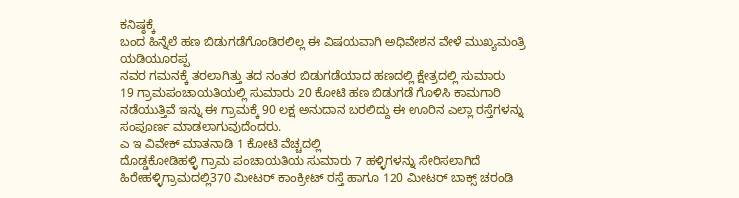ಕನಿಷ್ಠಕ್ಕೆ
ಬಂದ ಹಿನ್ನೆಲೆ ಹಣ ಬಿಡುಗಡೆಗೊಂಡಿರಲಿಲ್ಲ ಈ ವಿಷಯವಾಗಿ ಅಧಿವೇಶನ ವೇಳೆ ಮುಖ್ಯಮಂತ್ರಿ ಯಡಿಯೂರಪ್ಪ
ನವರ ಗಮನಕ್ಕೆ ತರಲಾಗಿತ್ತು ತದ ನಂತರ ಬಿಡುಗಡೆಯಾದ ಹಣದಲ್ಲಿ ಕ್ಷೇತ್ರದಲ್ಲಿ ಸುಮಾರು
19 ಗ್ರಾಮಪಂಚಾಯತಿಯಲ್ಲಿ ಸುಮಾರು 20 ಕೋಟಿ ಹಣ ಬಿಡುಗಡೆ ಗೊಳಿಸಿ ಕಾಮಗಾರಿ ನಡೆಯುತ್ತಿವೆ ಇನ್ನು ಈ ಗ್ರಾಮಕ್ಕೆ 90 ಲಕ್ಷ ಅನುದಾನ ಬರಲಿದ್ದು ಈ ಊರಿನ ಎಲ್ಲಾ ರಸ್ತೆಗಳನ್ನು ಸಂಪೂರ್ಣ ಮಾಡಲಾಗುವುದೆಂದರು.
ಎ ಇ ವಿವೇಕ್ ಮಾತನಾಡಿ 1 ಕೋಟಿ ವೆಚ್ಚದಲ್ಲಿ
ದೊಡ್ಡಕೋಡಿಹಳ್ಳಿ ಗ್ರಾಮ ಪಂಚಾಯತಿಯ ಸುಮಾರು 7 ಹಳ್ಳಿಗಳನ್ನು ಸೇರಿಸಲಾಗಿದೆ ಹಿರೇಹಳ್ಳಿಗ್ರಾಮದಲ್ಲಿ370 ಮೀಟರ್ ಕಾಂಕ್ರೀಟ್ ರಸ್ತೆ ಹಾಗೂ 120 ಮೀಟರ್ ಬಾಕ್ಸ್ ಚರಂಡಿ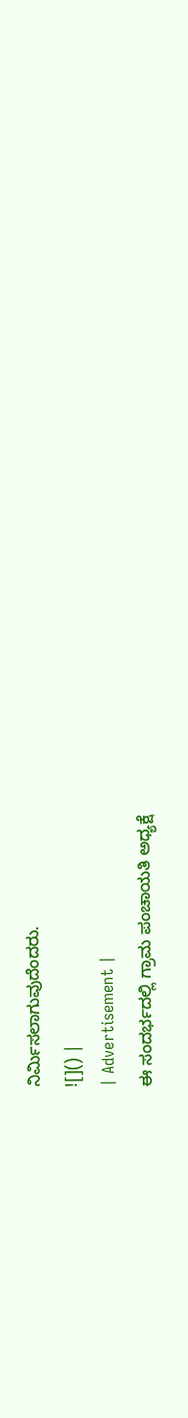ನಿರ್ಮಿಸಲಾಗುವುದೆಂದರು.
![]() |
| Advertisement |
ಈ ಸಂದರ್ಭದಲ್ಲಿ ಗ್ರಾಮ ಪಂಚಾಯತಿ ಅಧ್ಯಕ್ಷೆ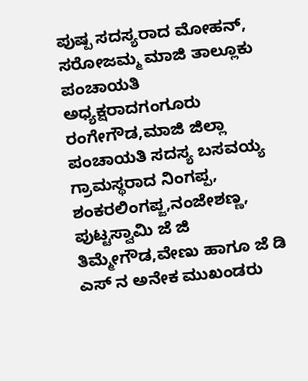ಪುಷ್ಪ ಸದಸ್ಯರಾದ ಮೋಹನ್, ಸರೋಜಮ್ಮ ಮಾಜಿ ತಾಲ್ಲೂಕು ಪಂಚಾಯತಿ ಅಧ್ಯಕ್ಷರಾದಗಂಗೂರು ರಂಗೇಗೌಡ,ಮಾಜಿ ಜಿಲ್ಲಾ ಪಂಚಾಯತಿ ಸದಸ್ಯ ಬಸವಯ್ಯ ಗ್ರಾಮಸ್ಥರಾದ ನಿಂಗಪ್ಪ, ಶಂಕರಲಿಂಗಪ್ಜ,ನಂಜೇಶಣ್ಣ, ಪುಟ್ಟಸ್ವಾಮಿ ಜೆ ಜಿ ತಿಮ್ಮೇಗೌಡ,ವೇಣು ಹಾಗೂ ಜೆ ಡಿ ಎಸ್ ನ ಅನೇಕ ಮುಖಂಡರು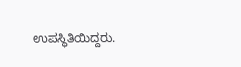ಉಪಸ್ಥಿತಿಯಿದ್ದರು.